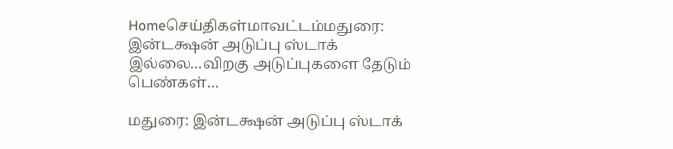Homeசெய்திகள்மாவட்டம்மதுரை: இன்டக்ஷன் அடுப்பு ஸ்டாக் இல்லை…விறகு அடுப்புகளை தேடும் பெண்கள்…

மதுரை: இன்டக்ஷன் அடுப்பு ஸ்டாக்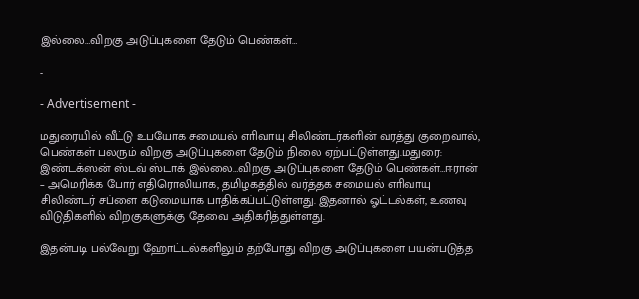இல்லை…விறகு அடுப்புகளை தேடும் பெண்கள்…

-

- Advertisement -

மதுரையில் வீட்டு உபயோக சமையல் எாிவாயு சிலிண்டர்களின் வரத்து குறைவால், பெண்கள் பலரும் விறகு அடுப்புகளை தேடும் நிலை ஏற்பட்டுள்ளது.மதுரை: இண்டக்ஸன் ஸ்டவ் ஸ்டாக் இல்லை…விறகு அடுப்புகளை தேடும் பெண்கள்…ஈரான் – அமெரிக்க போர் எதிரொலியாக, தமிழகத்தில் வர்த்தக சமையல் எாிவாயு சிலிண்டர் சப்ளை கடுமையாக பாதிக்கப்பட்டுள்ளது. இதனால் ஓட்டல்கள், உணவு விடுதிகளில் விறகுகளுக்கு தேவை அதிகரித்துள்ளது.

இதன்படி பல்வேறு ஹோட்டல்களிலும் தற்போது விறகு அடுப்புகளை பயன்படுத்த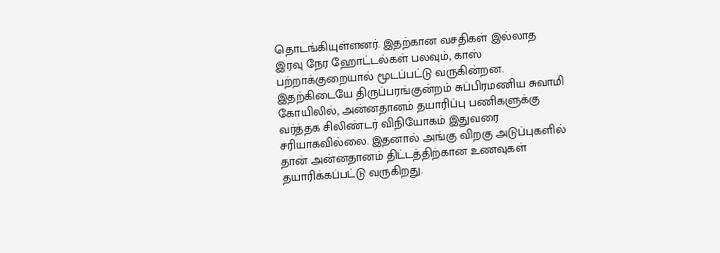தொடங்கியுள்ளனர். இதற்கான வசதிகள் இல்லாத இரவு நேர ஹோட்டல்கள் பலவும், காஸ் பற்றாக்குறையால் மூடப்பட்டு வருகின்றன. இதற்கிடையே திருப்பரங்குன்றம் சுப்பிரமணிய சுவாமி கோயிலில், அன்னதானம் தயாரிப்பு பணிகளுக்கு வர்த்தக சிலிண்டர் விநியோகம் இதுவரை சரியாகவில்லை. இதனால் அங்கு விறகு அடுப்புகளில் தான் அன்னதானம் திட்டத்திற்கான உணவுகள் தயாரிக்கப்பட்டு வருகிறது.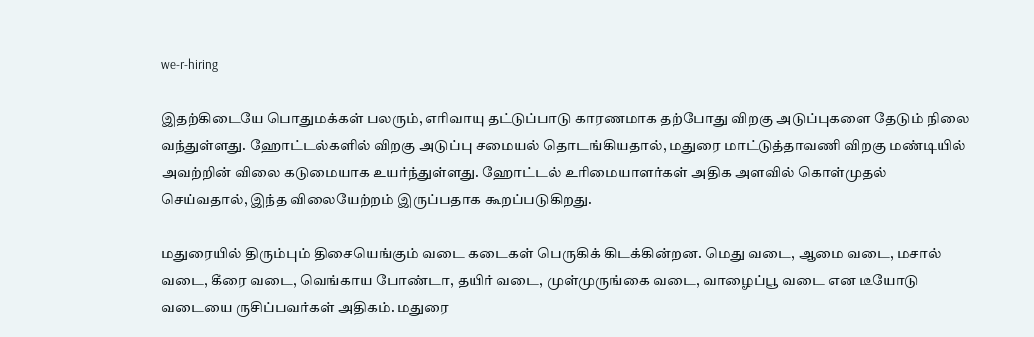we-r-hiring

இதற்கிடையே பொதுமக்கள் பலரும், எாிவாயு தட்டுப்பாடு காரணமாக தற்போது விறகு அடுப்புகளை தேடும் நிலை வந்துள்ளது. ஹோட்டல்களில் விறகு அடுப்பு சமையல் தொடங்கியதால், மதுரை மாட்டுத்தாவணி விறகு மண்டியில் அவற்றின் விலை கடுமையாக உயர்ந்துள்ளது. ஹோட்டல் உரிமையாளர்கள் அதிக அளவில் கொள்முதல் செய்வதால், இந்த விலையேற்றம் இருப்பதாக கூறப்படுகிறது.

மதுரையில் திரும்பும் திசையெங்கும் வடை கடைகள் பெருகிக் கிடக்கின்றன. மெது வடை, ஆமை வடை, மசால் வடை, கீரை வடை, வெங்காய போண்டா, தயிர் வடை, முள்முருங்கை வடை, வாழைப்பூ வடை என டீயோடு வடையை ருசிப்பவர்கள் அதிகம். மதுரை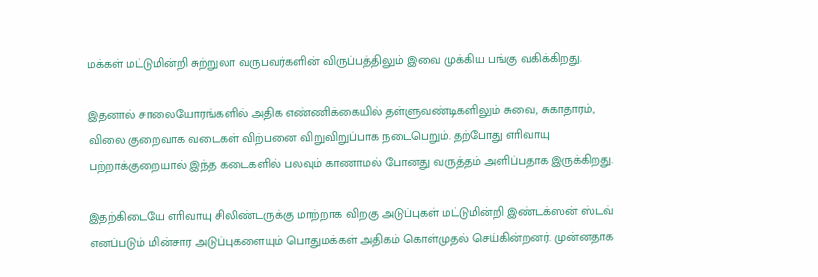மக்கள் மட்டுமின்றி சுற்றுலா வருபவர்களின் விருப்பத்திலும் இவை முக்கிய பங்கு வகிக்கிறது.

இதனால் சாலையோரங்களில் அதிக எண்ணிக்கையில் தள்ளுவண்டிகளிலும் சுவை, சுகாதாரம், விலை குறைவாக வடைகள் விற்பனை விறுவிறுப்பாக நடைபெறும். தற்போது எாிவாயு பற்றாக்குறையால் இந்த கடைகளில் பலவும் காணாமல் போனது வருத்தம் அளிப்பதாக இருக்கிறது.

இதற்கிடையே எாிவாயு சிலிண்டருக்கு மாற்றாக விறகு அடுப்புகள் மட்டுமின்றி இண்டக்ஸன் ஸ்டவ் எனப்படும் மின்சார அடுப்புகளையும் பொதுமக்கள் அதிகம் கொள்முதல் செய்கின்றனர். முன்னதாக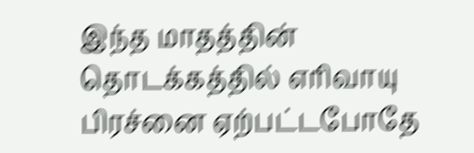இந்த மாதத்தின் தொடக்கத்தில் எரிவாயு பிரச்னை ஏற்பட்டபோதே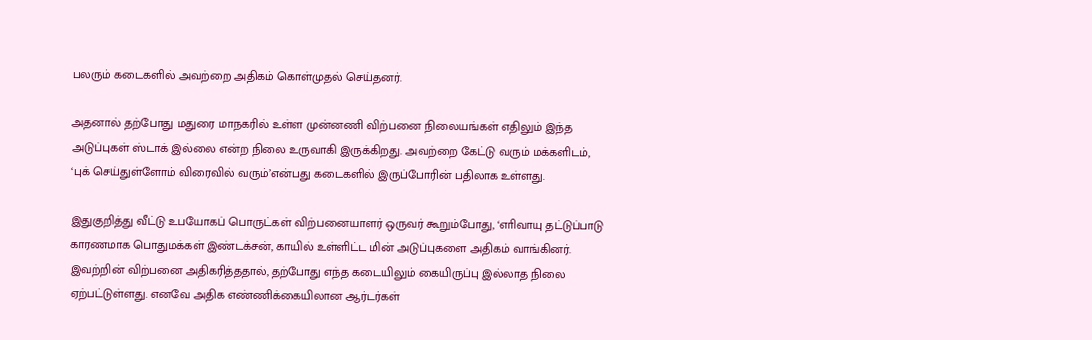பலரும் கடைகளில் அவற்றை அதிகம் கொள்முதல் செய்தனர்.

அதனால் தற்போது மதுரை மாநகரில் உள்ள முன்னணி விற்பனை நிலையங்கள் எதிலும் இந்த அடுப்புகள் ஸ்டாக் இல்லை என்ற நிலை உருவாகி இருக்கிறது. அவற்றை கேட்டு வரும் மக்களிடம், ‘புக் செய்துள்ளோம் விரைவில் வரும்’என்பது கடைகளில் இருப்போரின் பதிலாக உள்ளது.

இதுகுறித்து வீட்டு உபயோகப் பொருட்கள் விற்பனையாளர் ஒருவர் கூறும்போது, ‘எாிவாயு தட்டுப்பாடு காரணமாக பொதுமக்கள் இண்டக்சன், காயில் உள்ளிட்ட மின் அடுப்புகளை அதிகம் வாங்கினர். இவற்றின் விற்பனை அதிகரித்ததால், தற்போது எந்த கடையிலும் கையிருப்பு இல்லாத நிலை ஏற்பட்டுள்ளது. எனவே அதிக எண்ணிக்கையிலான ஆர்டர்கள்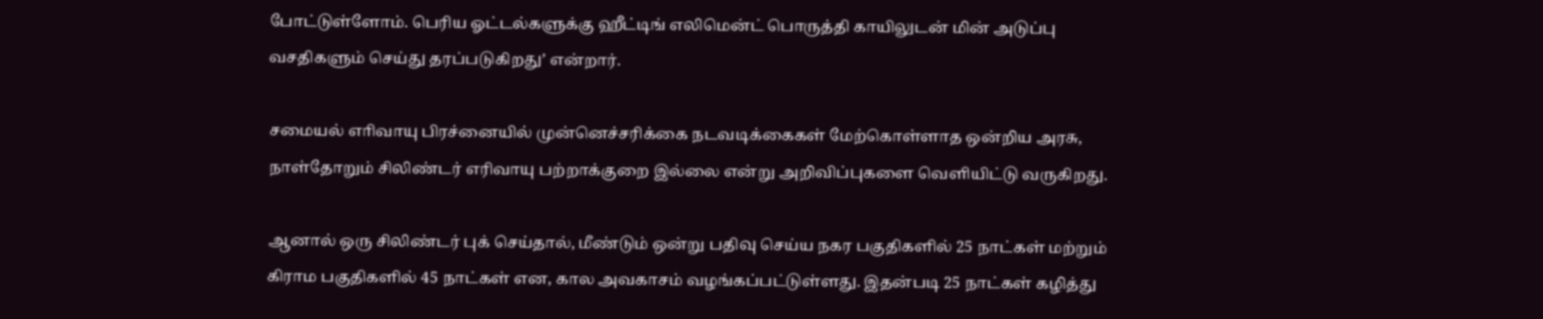போட்டுள்ளோம். பெரிய ஓட்டல்களுக்கு ஹீட்டிங் எலிமென்ட் பொருத்தி காயிலுடன் மின் அடுப்பு வசதிகளும் செய்து தரப்படுகிறது’ என்றார்.

சமையல் எாிவாயு பிரச்னையில் முன்னெச்சரிக்கை நடவடிக்கைகள் மேற்கொள்ளாத ஒன்றிய அரசு, நாள்தோறும் சிலிண்டர் எரிவாயு பற்றாக்குறை இல்லை என்று அறிவிப்புகளை வெளியிட்டு வருகிறது.

ஆனால் ஒரு சிலிண்டர் புக் செய்தால், மீண்டும் ஒன்று பதிவு செய்ய நகர பகுதிகளில் 25 நாட்கள் மற்றும் கிராம பகுதிகளில் 45 நாட்கள் என, கால அவகாசம் வழங்கப்பட்டுள்ளது. இதன்படி 25 நாட்கள் கழித்து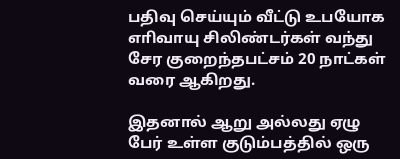பதிவு செய்யும் வீட்டு உபயோக எாிவாயு சிலிண்டர்கள் வந்து சேர குறைந்தபட்சம் 20 நாட்கள் வரை ஆகிறது.

இதனால் ஆறு அல்லது ஏழு பேர் உள்ள குடும்பத்தில் ஒரு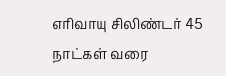எாிவாயு சிலிண்டர் 45 நாட்கள் வரை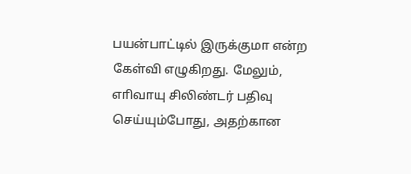பயன்பாட்டில் இருக்குமா என்ற கேள்வி எழுகிறது. மேலும், எாிவாயு சிலிண்டர் பதிவு செய்யும்போது, அதற்கான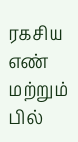ரகசிய எண் மற்றும் பில்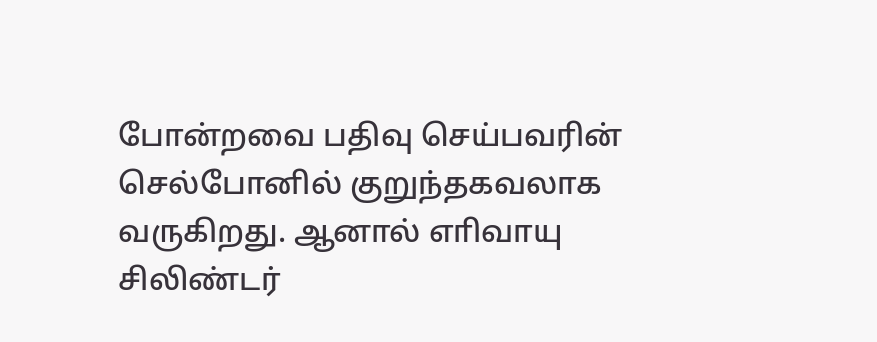போன்றவை பதிவு செய்பவரின் செல்போனில் குறுந்தகவலாக வருகிறது. ஆனால் எாிவாயு சிலிண்டர்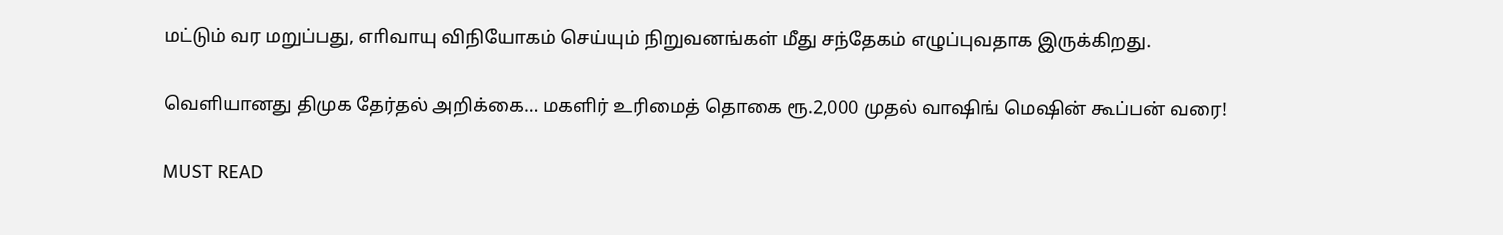மட்டும் வர மறுப்பது, எாிவாயு விநியோகம் செய்யும் நிறுவனங்கள் மீது சந்தேகம் எழுப்புவதாக இருக்கிறது.

வெளியானது திமுக தேர்தல் அறிக்கை… மகளிர் உரிமைத் தொகை ரூ.2,000 முதல் வாஷிங் மெஷின் கூப்பன் வரை!

MUST READ